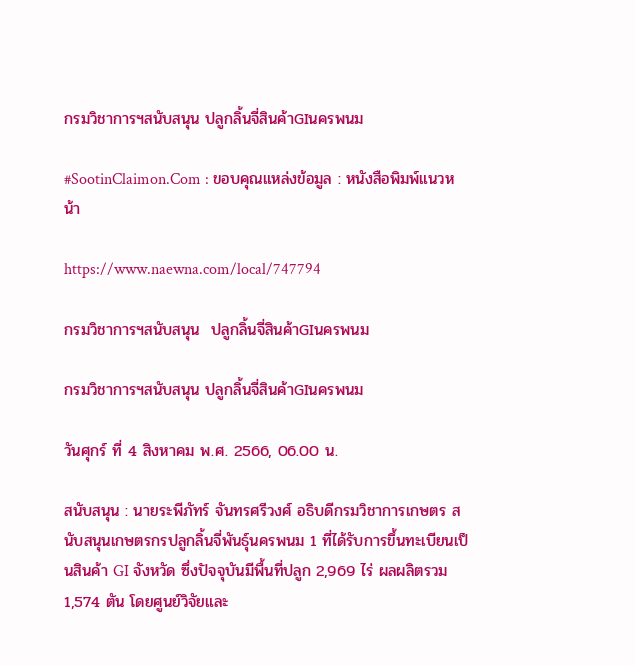กรมวิชาการฯสนับสนุน ปลูกลิ้นจี่สินค้าGIนครพนม

#SootinClaimon.Com : ขอบคุณแหล่งข้อมูล : หนังสือพิมพ์แนวหน้า

https://www.naewna.com/local/747794

กรมวิชาการฯสนับสนุน  ปลูกลิ้นจี่สินค้าGIนครพนม

กรมวิชาการฯสนับสนุน ปลูกลิ้นจี่สินค้าGIนครพนม

วันศุกร์ ที่ 4 สิงหาคม พ.ศ. 2566, 06.00 น.

สนับสนุน : นายระพีภัทร์ จันทรศรีวงศ์ อธิบดีกรมวิชาการเกษตร สนับสนุนเกษตรกรปลูกลิ้นจี่พันธุ์นครพนม 1 ที่ได้รับการขึ้นทะเบียนเป็นสินค้า GI จังหวัด ซึ่งปัจจุบันมีพื้นที่ปลูก 2,969 ไร่ ผลผลิตรวม 1,574 ตัน โดยศูนย์วิจัยและ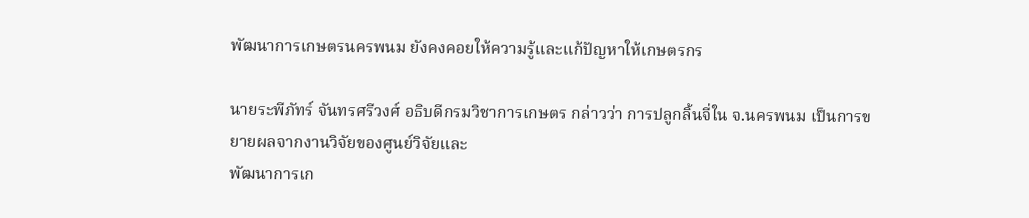พัฒนาการเกษตรนครพนม ยังคงคอยให้ความรู้และแก้ปัญหาให้เกษตรกร

นายระพีภัทร์ จันทรศรีวงศ์ อธิบดีกรมวิชาการเกษตร กล่าวว่า การปลูกลิ้นจี่ใน จ.นครพนม เป็นการขยายผลจากงานวิจัยของศูนย์วิจัยและ
พัฒนาการเก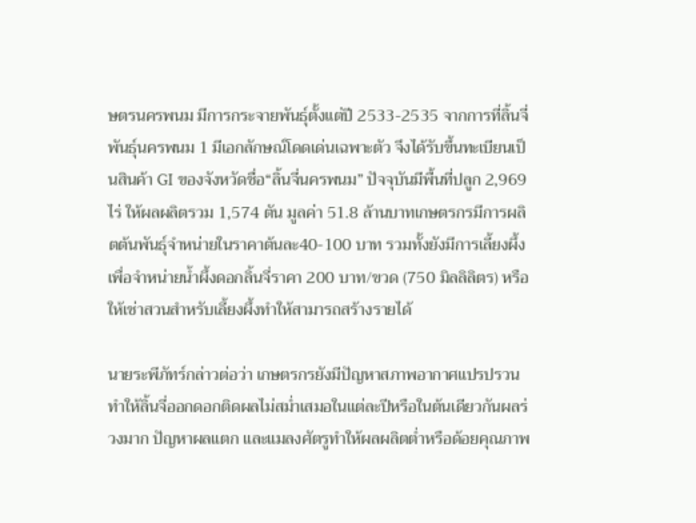ษตรนครพนม มีการกระจายพันธุ์ตั้งแต่ปี 2533-2535 จากการที่ลิ้นจี่พันธุ์นครพนม 1 มีเอกลักษณ์โดดเด่นเฉพาะตัว จึงได้รับขึ้นทะเบียนเป็นสินค้า GI ของจังหวัดชื่อ“ลิ้นจี่นครพนม” ปัจจุบันมีพื้นที่ปลูก 2,969 ไร่ ให้ผลผลิตรวม 1,574 ตัน มูลค่า 51.8 ล้านบาทเกษตรกรมีการผลิตต้นพันธุ์จำหน่ายในราคาต้นละ40-100 บาท รวมทั้งยังมีการเลี้ยงผึ้งเพื่อจำหน่ายน้ำผึ้งดอกลิ้นจี่ราคา 200 บาท/ขวด (750 มิลลิลิตร) หรือให้เช่าสวนสำหรับเลี้ยงผึ้งทำให้สามารถสร้างรายได้

นายระพีภัทร์กล่าวต่อว่า เกษตรกรยังมีปัญหาสภาพอากาศแปรปรวน ทำให้ลิ้นจี่ออกดอกติดผลไม่สม่ำเสมอในแต่ละปีหรือในต้นเดียวกันผลร่วงมาก ปัญหาผลแตก และแมลงศัตรูทำให้ผลผลิตต่ำหรือด้อยคุณภาพ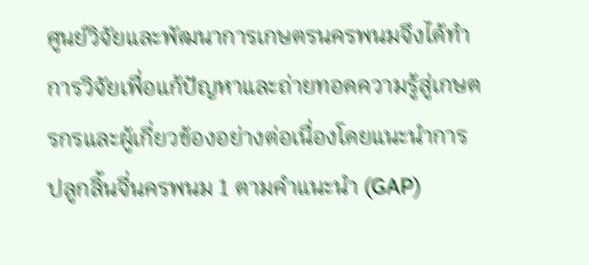ศูนย์วิจัยและพัฒนาการเกษตรนครพนมจึงได้ทำการวิจัยเพื่อแก้ปัญหาและถ่ายทอดความรู้สู่เกษตรกรและผู้เกี่ยวข้องอย่างต่อเนื่องโดยแนะนำการปลูกลิ้นจี่นครพนม 1 ตามคำแนะนำ (GAP)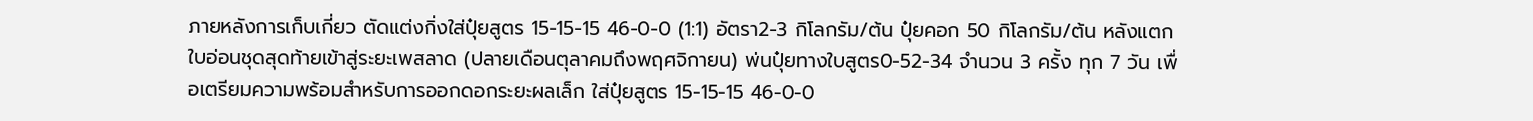ภายหลังการเก็บเกี่ยว ตัดแต่งกิ่งใส่ปุ๋ยสูตร 15-15-15 46-0-0 (1:1) อัตรา2-3 กิโลกรัม/ต้น ปุ๋ยคอก 50 กิโลกรัม/ต้น หลังแตกใบอ่อนชุดสุดท้ายเข้าสู่ระยะเพสลาด (ปลายเดือนตุลาคมถึงพฤศจิกายน) พ่นปุ๋ยทางใบสูตร0-52-34 จำนวน 3 ครั้ง ทุก 7 วัน เพื่อเตรียมความพร้อมสำหรับการออกดอกระยะผลเล็ก ใส่ปุ๋ยสูตร 15-15-15 46-0-0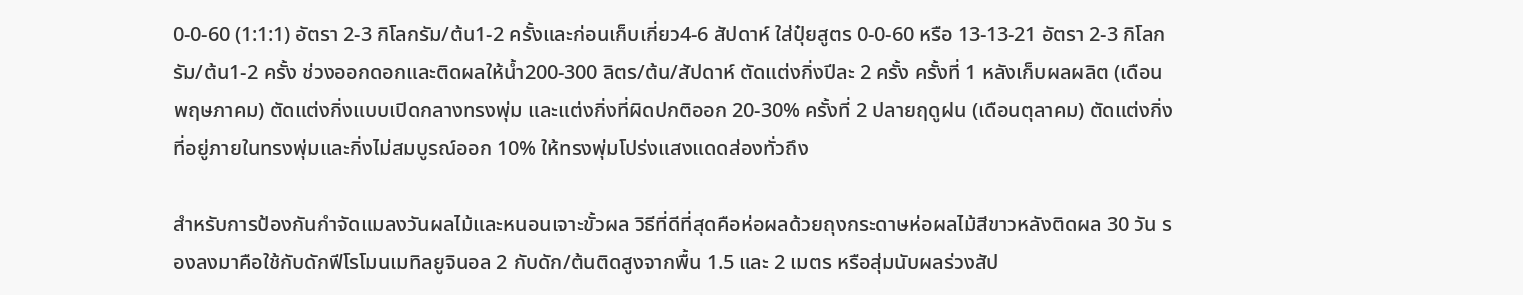0-0-60 (1:1:1) อัตรา 2-3 กิโลกรัม/ต้น1-2 ครั้งและก่อนเก็บเกี่ยว4-6 สัปดาห์ ใส่ปุ๋ยสูตร 0-0-60 หรือ 13-13-21 อัตรา 2-3 กิโลกรัม/ต้น1-2 ครั้ง ช่วงออกดอกและติดผลให้น้ำ200-300 ลิตร/ต้น/สัปดาห์ ตัดแต่งกิ่งปีละ 2 ครั้ง ครั้งที่ 1 หลังเก็บผลผลิต (เดือนพฤษภาคม) ตัดแต่งกิ่งแบบเปิดกลางทรงพุ่ม และแต่งกิ่งที่ผิดปกติออก 20-30% ครั้งที่ 2 ปลายฤดูฝน (เดือนตุลาคม) ตัดแต่งกิ่งที่อยู่ภายในทรงพุ่มและกิ่งไม่สมบูรณ์ออก 10% ให้ทรงพุ่มโปร่งแสงแดดส่องทั่วถึง

สำหรับการป้องกันกำจัดแมลงวันผลไม้และหนอนเจาะขั้วผล วิธีที่ดีที่สุดคือห่อผลด้วยถุงกระดาษห่อผลไม้สีขาวหลังติดผล 30 วัน รองลงมาคือใช้กับดักฟีโรโมนเมทิลยูจินอล 2 กับดัก/ต้นติดสูงจากพื้น 1.5 และ 2 เมตร หรือสุ่มนับผลร่วงสัป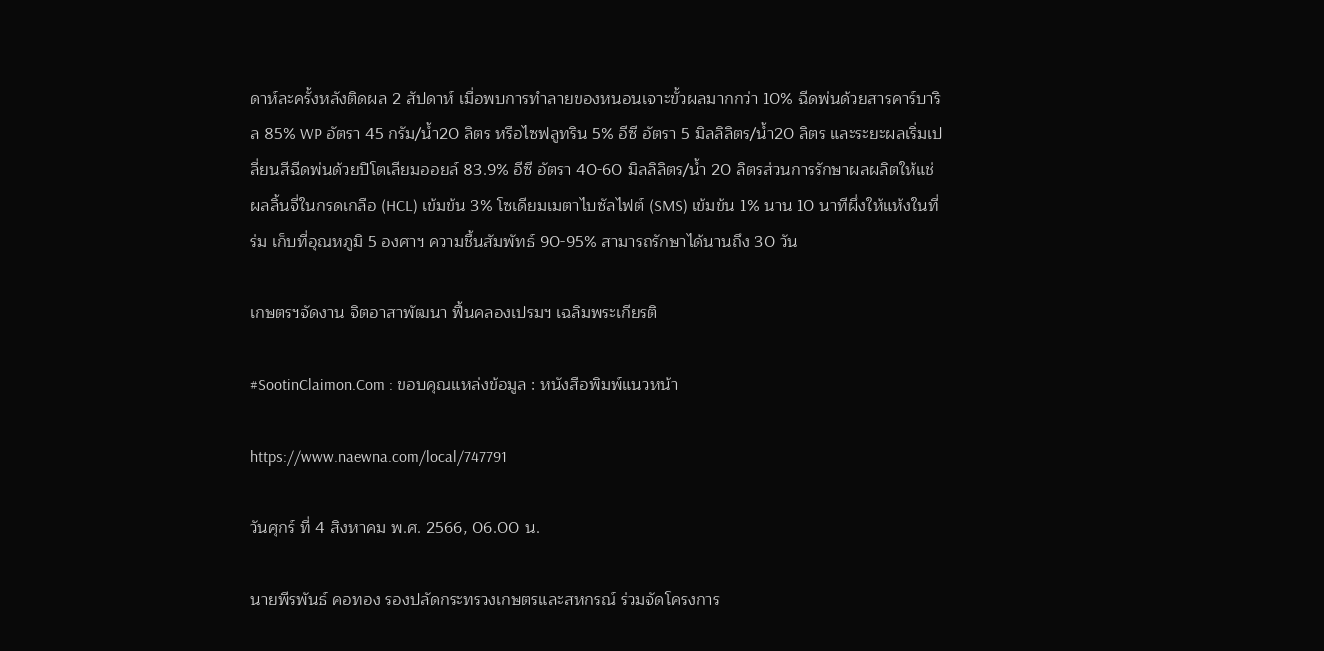ดาห์ละครั้งหลังติดผล 2 สัปดาห์ เมื่อพบการทำลายของหนอนเจาะขั้วผลมากกว่า 10% ฉีดพ่นด้วยสารคาร์บาริล 85% WP อัตรา 45 กรัม/น้ำ20 ลิตร หรือไซฟลูทริน 5% อีซี อัตรา 5 มิลลิลิตร/น้ำ20 ลิตร และระยะผลเริ่มเปลี่ยนสีฉีดพ่นด้วยปิโตเลียมออยล์ 83.9% อีซี อัตรา 40-60 มิลลิลิตร/น้ำ 20 ลิตรส่วนการรักษาผลผลิตให้แช่ผลลิ้นจี่ในกรดเกลือ (HCL) เข้มข้น 3% โซเดียมเมตาไบซัลไฟต์ (SMS) เข้มข้น 1% นาน 10 นาทีผึ่งให้แห้งในที่ร่ม เก็บที่อุณหภูมิ 5 องศาฯ ความชื้นสัมพัทธ์ 90-95% สามารถรักษาได้นานถึง 30 วัน

เกษตรฯจัดงาน จิตอาสาพัฒนา ฟื้นคลองเปรมฯ เฉลิมพระเกียรติ

#SootinClaimon.Com : ขอบคุณแหล่งข้อมูล : หนังสือพิมพ์แนวหน้า

https://www.naewna.com/local/747791

วันศุกร์ ที่ 4 สิงหาคม พ.ศ. 2566, 06.00 น.

นายพีรพันธ์ คอทอง รองปลัดกระทรวงเกษตรและสหกรณ์ ร่วมจัดโครงการ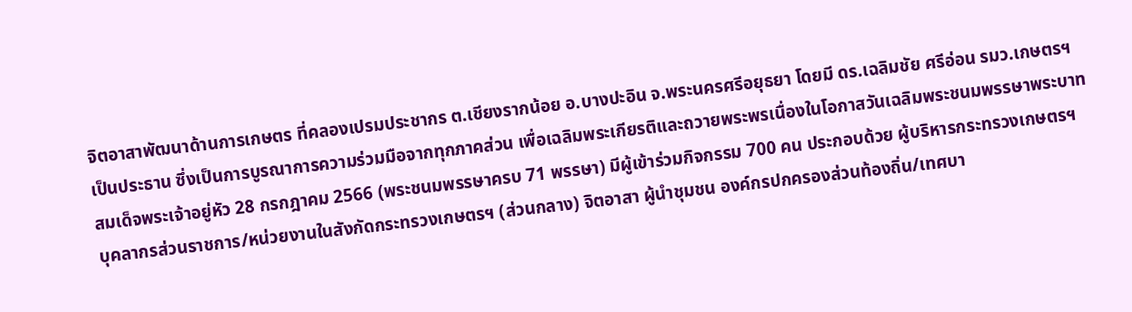จิตอาสาพัฒนาด้านการเกษตร ที่คลองเปรมประชากร ต.เชียงรากน้อย อ.บางปะอิน จ.พระนครศรีอยุธยา โดยมี ดร.เฉลิมชัย ศรีอ่อน รมว.เกษตรฯ เป็นประธาน ซึ่งเป็นการบูรณาการความร่วมมือจากทุกภาคส่วน เพื่อเฉลิมพระเกียรติและถวายพระพรเนื่องในโอกาสวันเฉลิมพระชนมพรรษาพระบาทสมเด็จพระเจ้าอยู่หัว 28 กรกฎาคม 2566 (พระชนมพรรษาครบ 71 พรรษา) มีผู้เข้าร่วมกิจกรรม 700 คน ประกอบด้วย ผู้บริหารกระทรวงเกษตรฯ บุคลากรส่วนราชการ/หน่วยงานในสังกัดกระทรวงเกษตรฯ (ส่วนกลาง) จิตอาสา ผู้นำชุมชน องค์กรปกครองส่วนท้องถิ่น/เทศบา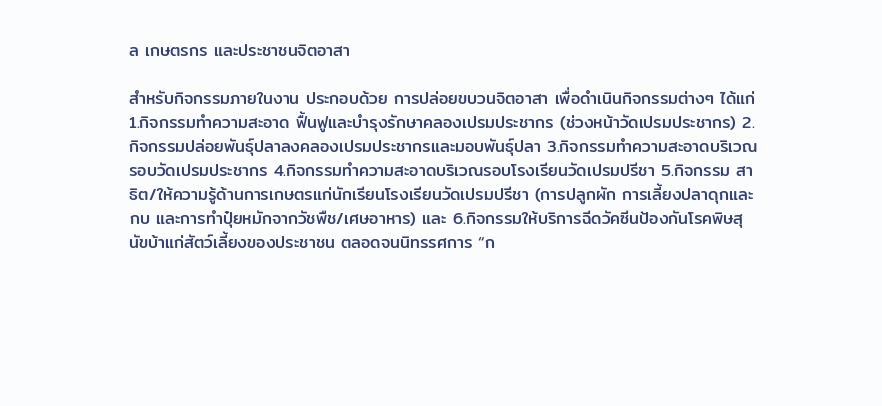ล เกษตรกร และประชาชนจิตอาสา

สำหรับกิจกรรมภายในงาน ประกอบด้วย การปล่อยขบวนจิตอาสา เพื่อดำเนินกิจกรรมต่างๆ ได้แก่ 1.กิจกรรมทำความสะอาด ฟื้นฟูและบำรุงรักษาคลองเปรมประชากร (ช่วงหน้าวัดเปรมประชากร) 2.กิจกรรมปล่อยพันธุ์ปลาลงคลองเปรมประชากรและมอบพันธุ์ปลา 3.กิจกรรมทำความสะอาดบริเวณรอบวัดเปรมประชากร 4.กิจกรรมทำความสะอาดบริเวณรอบโรงเรียนวัดเปรมปรีชา 5.กิจกรรม สาธิต/ให้ความรู้ด้านการเกษตรแก่นักเรียนโรงเรียนวัดเปรมปรีชา (การปลูกผัก การเลี้ยงปลาดุกและกบ และการทำปุ๋ยหมักจากวัชพืช/เศษอาหาร) และ 6.กิจกรรมให้บริการฉีดวัคซีนป้องกันโรคพิษสุนัขบ้าแก่สัตว์เลี้ยงของประชาชน ตลอดจนนิทรรศการ “ก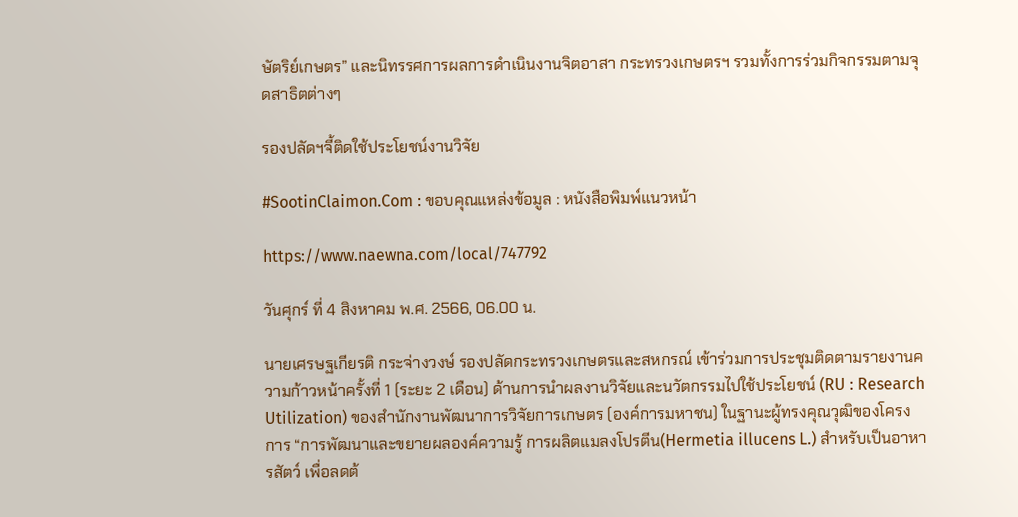ษัตริย์เกษตร” และนิทรรศการผลการดำเนินงานจิตอาสา กระทรวงเกษตรฯ รวมทั้งการร่วมกิจกรรมตามจุดสาธิตต่างๆ

รองปลัดฯจี้ติดใช้ประโยชน์งานวิจัย

#SootinClaimon.Com : ขอบคุณแหล่งข้อมูล : หนังสือพิมพ์แนวหน้า

https://www.naewna.com/local/747792

วันศุกร์ ที่ 4 สิงหาคม พ.ศ. 2566, 06.00 น.

นายเศรษฐเกียรติ กระจ่างวงษ์ รองปลัดกระทรวงเกษตรและสหกรณ์ เข้าร่วมการประชุมติดตามรายงานความก้าวหน้าครั้งที่ 1 (ระยะ 2 เดือน) ด้านการนำผลงานวิจัยและนวัตกรรมไปใช้ประโยชน์ (RU : Research Utilization) ของสำนักงานพัฒนาการวิจัยการเกษตร (องค์การมหาชน) ในฐานะผู้ทรงคุณวุฒิของโครงการ “การพัฒนาและขยายผลองค์ความรู้ การผลิตแมลงโปรตีน(Hermetia illucens L.) สำหรับเป็นอาหารสัตว์ เพื่อลดต้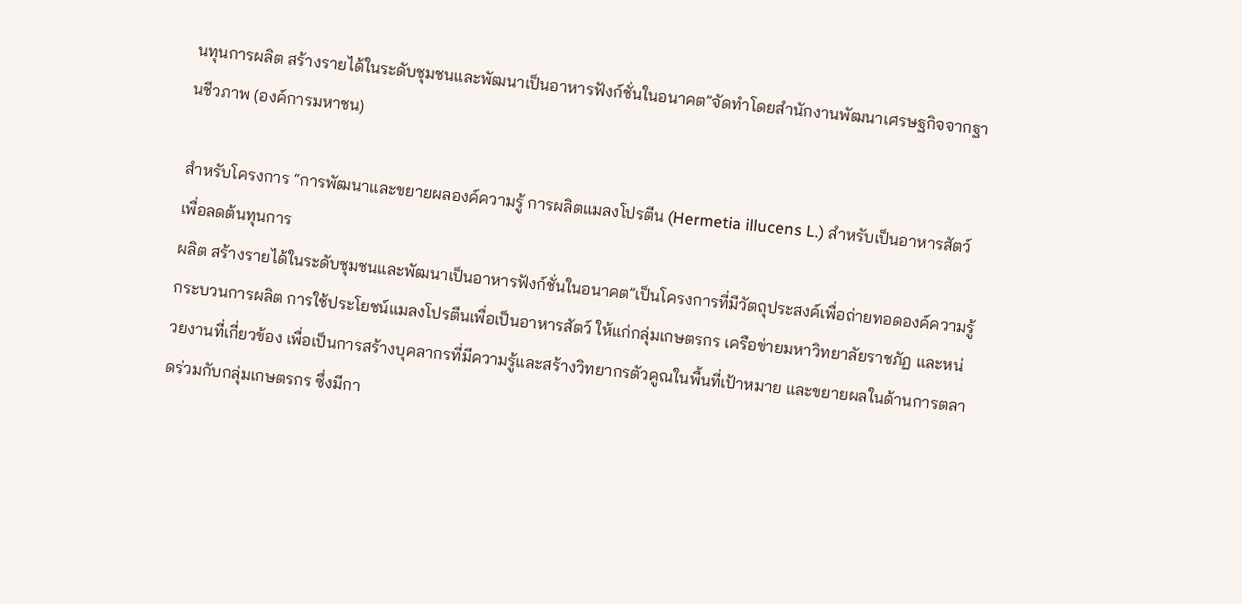นทุนการผลิต สร้างรายได้ในระดับชุมชนและพัฒนาเป็นอาหารฟังก์ชั่นในอนาคต”จัดทำโดยสำนักงานพัฒนาเศรษฐกิจจากฐานชีวภาพ (องค์การมหาชน)

สำหรับโครงการ “การพัฒนาและขยายผลองค์ความรู้ การผลิตแมลงโปรตีน (Hermetia illucens L.) สำหรับเป็นอาหารสัตว์ เพื่อลดต้นทุนการ
ผลิต สร้างรายได้ในระดับชุมชนและพัฒนาเป็นอาหารฟังก์ชั่นในอนาคต”เป็นโครงการที่มีวัตถุประสงค์เพื่อถ่ายทอดองค์ความรู้กระบวนการผลิต การใช้ประโยชน์แมลงโปรตีนเพื่อเป็นอาหารสัตว์ ให้แก่กลุ่มเกษตรกร เครือข่ายมหาวิทยาลัยราชภัฏ และหน่วยงานที่เกี่ยวข้อง เพื่อเป็นการสร้างบุคลากรที่มีความรู้และสร้างวิทยากรตัวคูณในพื้นที่เป้าหมาย และขยายผลในด้านการตลาดร่วมกับกลุ่มเกษตรกร ซึ่งมีกา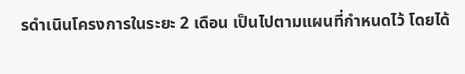รดำเนินโครงการในระยะ 2 เดือน เป็นไปตามแผนที่กำหนดไว้ โดยได้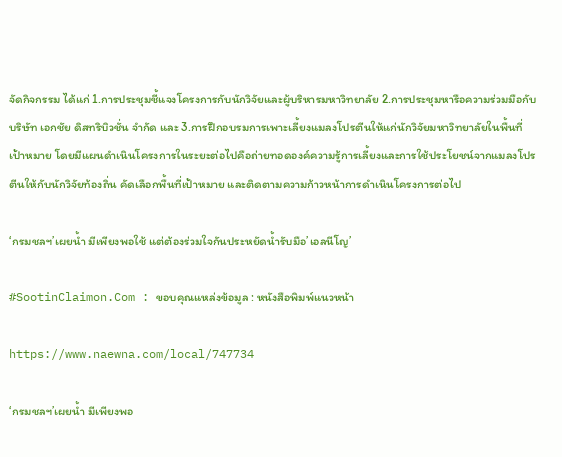จัดกิจกรรม ได้แก่ 1.การประชุมชี้แจงโครงการกับนักวิจัยและผู้บริหารมหาวิทยาลัย 2.การประชุมหารือความร่วมมือกับบริษัท เอกชัย ดิสทริบิวชั่น จำกัด และ 3.การฝึกอบรมการเพาะเลี้ยงแมลงโปรตีนให้แก่นักวิจัยมหาวิทยาลัยในพื้นที่เป้าหมาย โดยมีแผนดำเนินโครงการในระยะต่อไปคือถ่ายทอดองค์ความรู้การเลี้ยงและการใช้ประโยชน์จากแมลงโปรตีนให้กับนักวิจัยท้องถิ่น คัดเลือกพื้นที่เป้าหมาย และติดตามความก้าวหน้าการดำเนินโครงการต่อไป

‘กรมชลฯ’เผยน้ำ มีเพียงพอใช้ แต่ต้องร่วมใจกันประหยัดน้ำรับมือ’เอลนีโญ’

#SootinClaimon.Com : ขอบคุณแหล่งข้อมูล : หนังสือพิมพ์แนวหน้า

https://www.naewna.com/local/747734

‘กรมชลฯ’เผยน้ำ มีเพียงพอ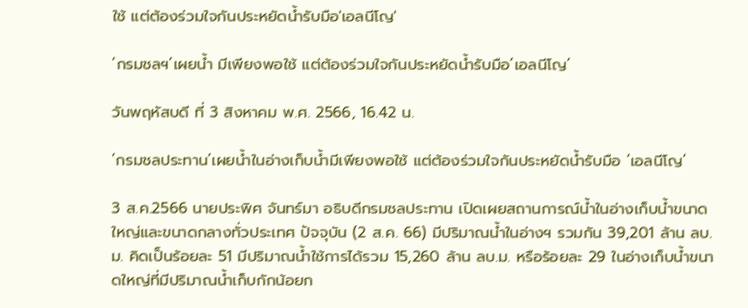ใช้ แต่ต้องร่วมใจกันประหยัดน้ำรับมือ'เอลนีโญ'

‘กรมชลฯ’เผยน้ำ มีเพียงพอใช้ แต่ต้องร่วมใจกันประหยัดน้ำรับมือ’เอลนีโญ’

วันพฤหัสบดี ที่ 3 สิงหาคม พ.ศ. 2566, 16.42 น.

‘กรมชลประทาน’เผยน้ำในอ่างเก็บน้ำมีเพียงพอใช้ แต่ต้องร่วมใจกันประหยัดน้ำรับมือ ‘เอลนีโญ’

3 ส.ค.2566 นายประพิศ จันทร์มา อธิบดีกรมชลประทาน เปิดเผยสถานการณ์น้ำในอ่างเก็บน้ำขนาดใหญ่และขนาดกลางทั่วประเทศ ปัจจุบัน (2 ส.ค. 66) มีปริมาณน้ำในอ่างฯ รวมกัน 39,201 ล้าน ลบ.ม. คิดเป็นร้อยละ 51 มีปริมาณน้ำใช้การได้รวม 15,260 ล้าน ลบ.ม. หรือร้อยละ 29 ในอ่างเก็บน้ำขนาดใหญ่ที่มีปริมาณน้ำเก็บกักน้อยก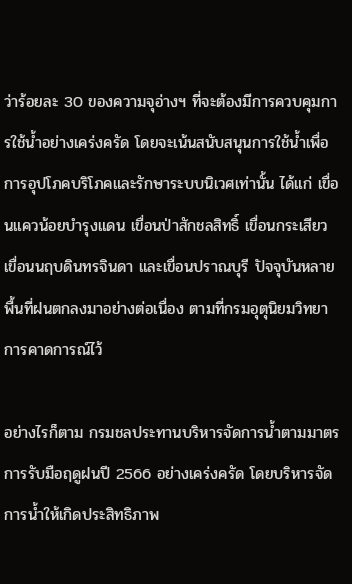ว่าร้อยละ 30 ของความจุอ่างฯ ที่จะต้องมีการควบคุมการใช้น้ำอย่างเคร่งครัด โดยจะเน้นสนับสนุนการใช้น้ำเพื่อการอุปโภคบริโภคและรักษาระบบนิเวศเท่านั้น ได้แก่ เขื่อนแควน้อยบำรุงแดน เขื่อนป่าสักชลสิทธิ์ เขื่อนกระเสียว เขื่อนนฤบดินทรจินดา และเขื่อนปราณบุรี ปัจจุบันหลายพื้นที่ฝนตกลงมาอย่างต่อเนื่อง ตามที่กรมอุตุนิยมวิทยาการคาดการณ์ไว้

อย่างไรก็ตาม กรมชลประทานบริหารจัดการน้ำตามมาตรการรับมือฤดูฝนปี 2566 อย่างเคร่งครัด โดยบริหารจัดการน้ำให้เกิดประสิทธิภาพ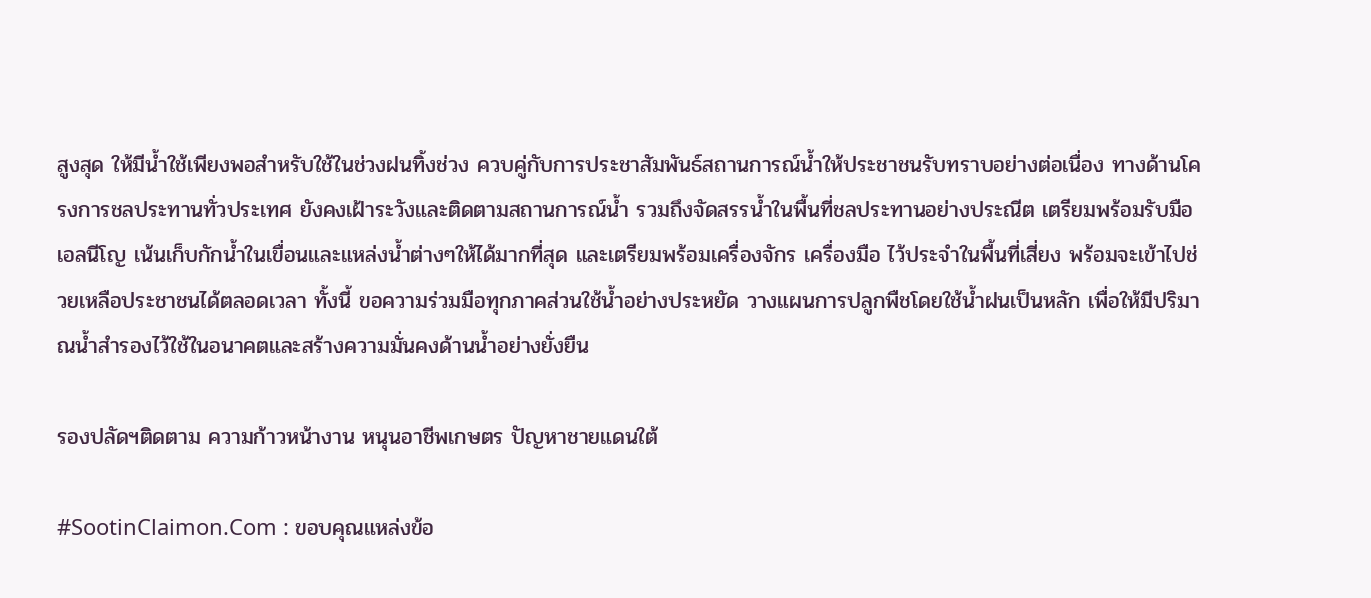สูงสุด ให้มีน้ำใช้เพียงพอสำหรับใช้ในช่วงฝนทิ้งช่วง ควบคู่กับการประชาสัมพันธ์สถานการณ์น้ำให้ประชาชนรับทราบอย่างต่อเนื่อง ทางด้านโครงการชลประทานทั่วประเทศ ยังคงเฝ้าระวังและติดตามสถานการณ์น้ำ รวมถึงจัดสรรน้ำในพื้นที่ชลประทานอย่างประณีต เตรียมพร้อมรับมือเอลนีโญ เน้นเก็บกักน้ำในเขื่อนและแหล่งน้ำต่างๆให้ได้มากที่สุด และเตรียมพร้อมเครื่องจักร เครื่องมือ ไว้ประจำในพื้นที่เสี่ยง พร้อมจะเข้าไปช่วยเหลือประชาชนได้ตลอดเวลา ทั้งนี้ ขอความร่วมมือทุกภาคส่วนใช้น้ำอย่างประหยัด วางแผนการปลูกพืชโดยใช้น้ำฝนเป็นหลัก เพื่อให้มีปริมาณน้ำสำรองไว้ใช้ในอนาคตและสร้างความมั่นคงด้านน้ำอย่างยั่งยืน

รองปลัดฯติดตาม ความก้าวหน้างาน หนุนอาชีพเกษตร ปัญหาชายแดนใต้

#SootinClaimon.Com : ขอบคุณแหล่งข้อ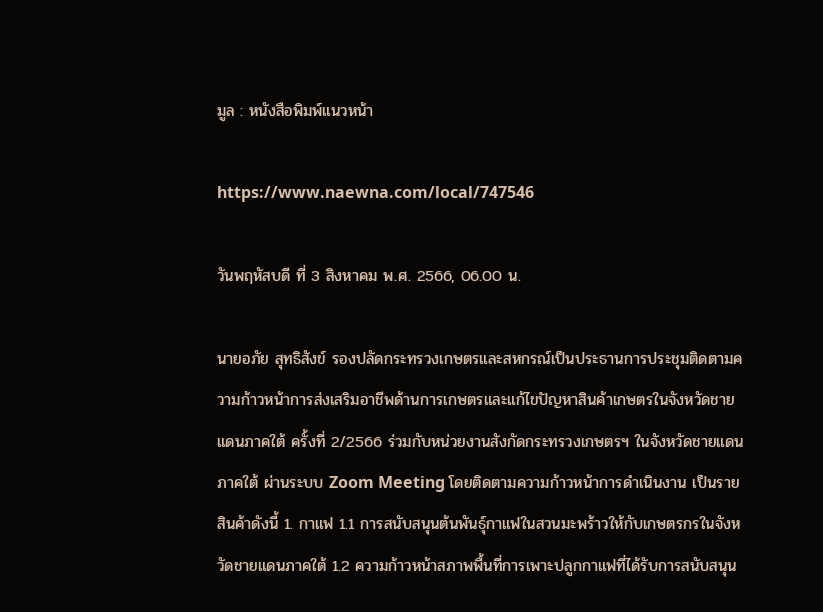มูล : หนังสือพิมพ์แนวหน้า

https://www.naewna.com/local/747546

วันพฤหัสบดี ที่ 3 สิงหาคม พ.ศ. 2566, 06.00 น.

นายอภัย สุทธิสังข์ รองปลัดกระทรวงเกษตรและสหกรณ์เป็นประธานการประชุมติดตามความก้าวหน้าการส่งเสริมอาชีพด้านการเกษตรและแก้ไขปัญหาสินค้าเกษตรในจังหวัดชายแดนภาคใต้ ครั้งที่ 2/2566 ร่วมกับหน่วยงานสังกัดกระทรวงเกษตรฯ ในจังหวัดชายแดนภาคใต้ ผ่านระบบ Zoom Meeting โดยติดตามความก้าวหน้าการดำเนินงาน เป็นรายสินค้าดังนี้ 1. กาแฟ 1.1 การสนับสนุนต้นพันธุ์กาแฟในสวนมะพร้าวให้กับเกษตรกรในจังหวัดชายแดนภาคใต้ 1.2 ความก้าวหน้าสภาพพื้นที่การเพาะปลูกกาแฟที่ได้รับการสนับสนุน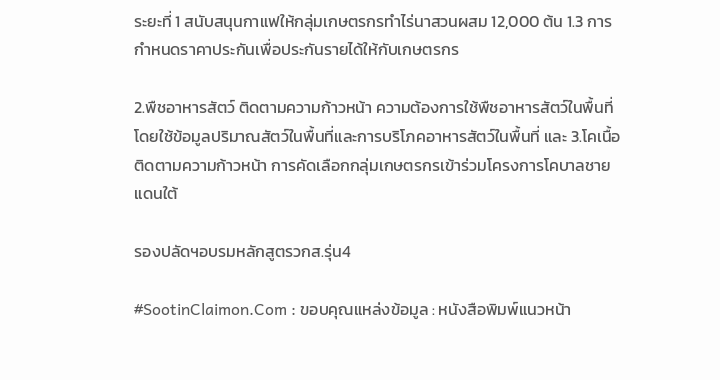ระยะที่ 1 สนับสนุนกาแฟให้กลุ่มเกษตรกรทำไร่นาสวนผสม 12,000 ต้น 1.3 การกำหนดราคาประกันเพื่อประกันรายได้ให้กับเกษตรกร

2.พืชอาหารสัตว์ ติดตามความก้าวหน้า ความต้องการใช้พืชอาหารสัตว์ในพื้นที่ โดยใช้ข้อมูลปริมาณสัตว์ในพื้นที่และการบริโภคอาหารสัตว์ในพื้นที่ และ 3.โคเนื้อ ติดตามความก้าวหน้า การคัดเลือกกลุ่มเกษตรกรเข้าร่วมโครงการโคบาลชายแดนใต้

รองปลัดฯอบรมหลักสูตรวกส.รุ่น4

#SootinClaimon.Com : ขอบคุณแหล่งข้อมูล : หนังสือพิมพ์แนวหน้า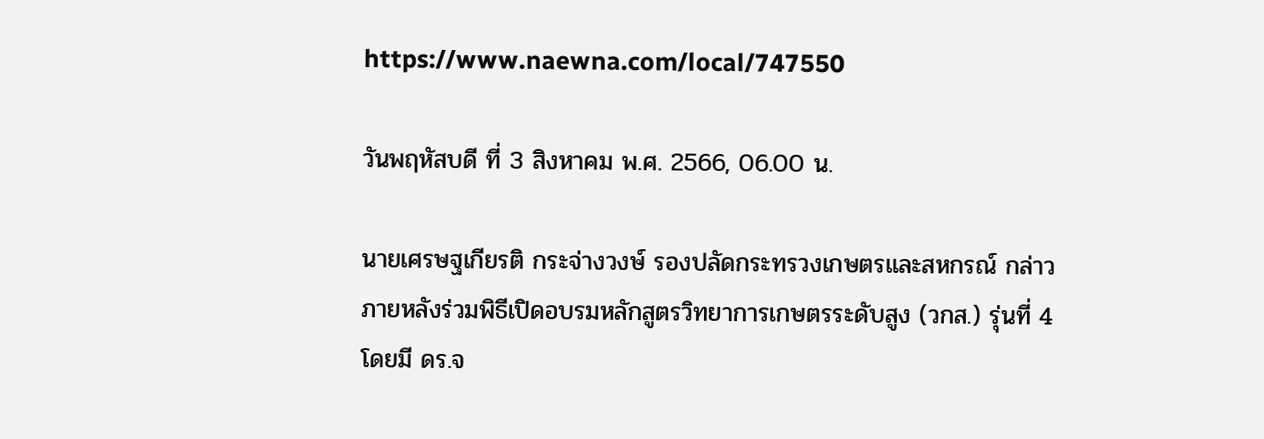https://www.naewna.com/local/747550

วันพฤหัสบดี ที่ 3 สิงหาคม พ.ศ. 2566, 06.00 น.

นายเศรษฐเกียรติ กระจ่างวงษ์ รองปลัดกระทรวงเกษตรและสหกรณ์ กล่าวภายหลังร่วมพิธีเปิดอบรมหลักสูตรวิทยาการเกษตรระดับสูง (วกส.) รุ่นที่ 4 โดยมี ดร.จ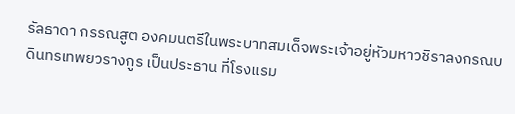รัลธาดา กรรณสูต องคมนตรีในพระบาทสมเด็จพระเจ้าอยู่หัวมหาวชิราลงกรณบดินทรเทพยวรางกูร เป็นประธาน ที่โรงแรม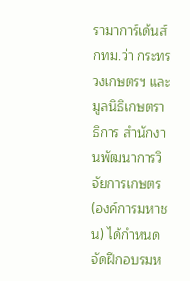รามาการ์เด้นส์ กทม.ว่า กระทรวงเกษตรฯ และมูลนิธิเกษตราธิการ สำนักงานพัฒนาการวิจัยการเกษตร (องค์การมหาชน) ได้กำหนดจัดฝึกอบรมห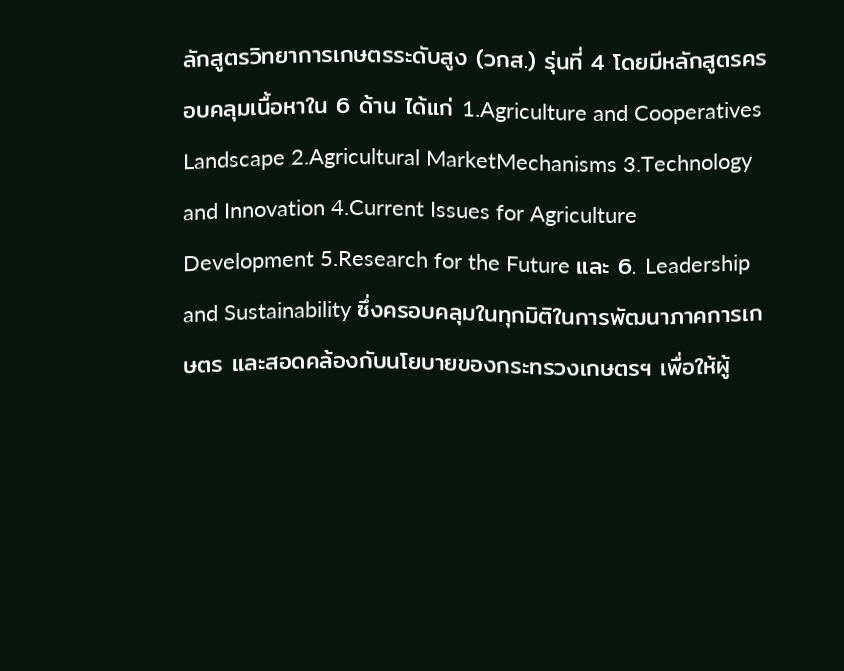ลักสูตรวิทยาการเกษตรระดับสูง (วกส.) รุ่นที่ 4 โดยมีหลักสูตรครอบคลุมเนื้อหาใน 6 ด้าน ได้แก่ 1.Agriculture and Cooperatives Landscape 2.Agricultural MarketMechanisms 3.Technology and Innovation 4.Current Issues for Agriculture Development 5.Research for the Future และ 6. Leadership and Sustainability ซึ่งครอบคลุมในทุกมิติในการพัฒนาภาคการเกษตร และสอดคล้องกับนโยบายของกระทรวงเกษตรฯ เพื่อให้ผู้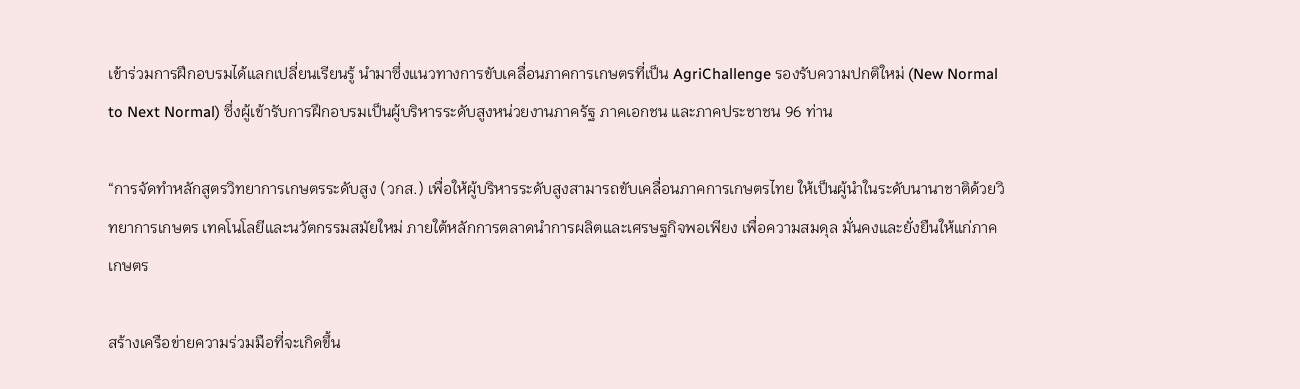เข้าร่วมการฝึกอบรมได้แลกเปลี่ยนเรียนรู้ นำมาซึ่งแนวทางการขับเคลื่อนภาคการเกษตรที่เป็น AgriChallenge รองรับความปกติใหม่ (New Normal to Next Normal) ซึ่งผู้เข้ารับการฝึกอบรมเป็นผู้บริหารระดับสูงหน่วยงานภาครัฐ ภาคเอกชน และภาคประชาชน 96 ท่าน

“การจัดทำหลักสูตรวิทยาการเกษตรระดับสูง (วกส.) เพื่อให้ผู้บริหารระดับสูงสามารถขับเคลื่อนภาคการเกษตรไทย ให้เป็นผู้นำในระดับนานาชาติด้วยวิทยาการเกษตร เทคโนโลยีและนวัตกรรมสมัยใหม่ ภายใต้หลักการตลาดนำการผลิตและเศรษฐกิจพอเพียง เพื่อความสมดุล มั่นคงและยั่งยืนให้แก่ภาคเกษตร

สร้างเครือข่ายความร่วมมือที่จะเกิดขึ้น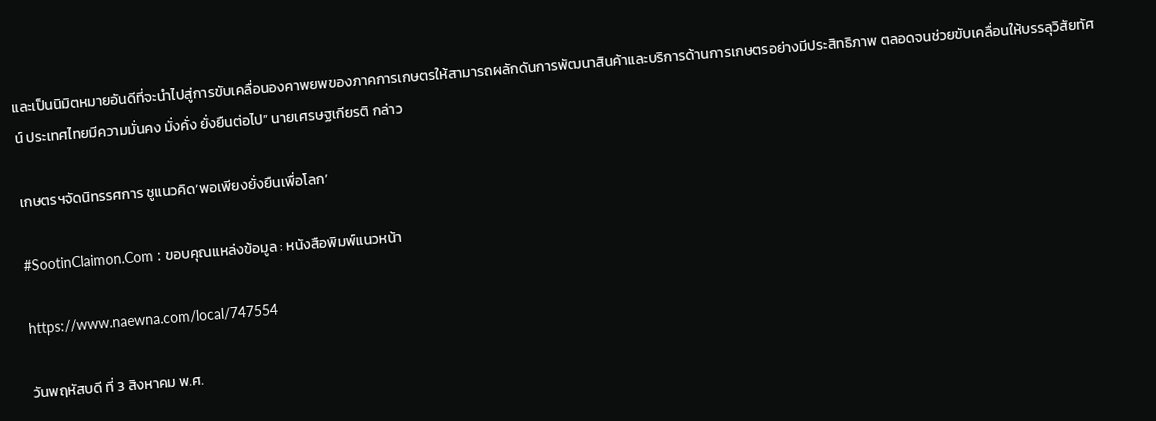และเป็นนิมิตหมายอันดีที่จะนำไปสู่การขับเคลื่อนองคาพยพของภาคการเกษตรให้สามารถผลักดันการพัฒนาสินค้าและบริการด้านการเกษตรอย่างมีประสิทธิภาพ ตลอดจนช่วยขับเคลื่อนให้บรรลุวิสัยทัศน์ ประเทศไทยมีความมั่นคง มั่งคั่ง ยั่งยืนต่อไป” นายเศรษฐเกียรติ กล่าว

เกษตรฯจัดนิทรรศการ ชูแนวคิด‘พอเพียงยั่งยืนเพื่อโลก’

#SootinClaimon.Com : ขอบคุณแหล่งข้อมูล : หนังสือพิมพ์แนวหน้า

https://www.naewna.com/local/747554

วันพฤหัสบดี ที่ 3 สิงหาคม พ.ศ.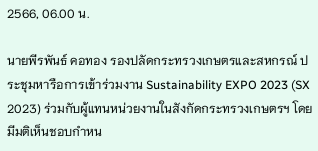2566, 06.00 น.

นายพีรพันธ์ คอทอง รองปลัดกระทรวงเกษตรและสหกรณ์ ประชุมหารือการเข้าร่วมงาน Sustainability EXPO 2023 (SX 2023) ร่วมกับผู้แทนหน่วยงานในสังกัดกระทรวงเกษตรฯ โดยมีมติเห็นชอบกำหน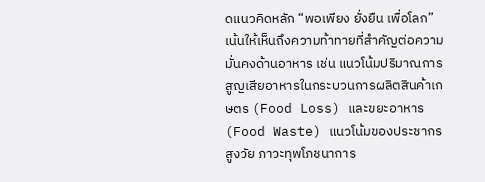ดแนวคิดหลัก “พอเพียง ยั่งยืน เพื่อโลก” เน้นให้เห็นถึงความท้าทายที่สำคัญต่อความมั่นคงด้านอาหาร เช่น แนวโน้มปริมาณการสูญเสียอาหารในกระบวนการผลิตสินค้าเกษตร (Food Loss) และขยะอาหาร (Food Waste) แนวโน้มของประชากรสูงวัย ภาวะทุพโภชนาการ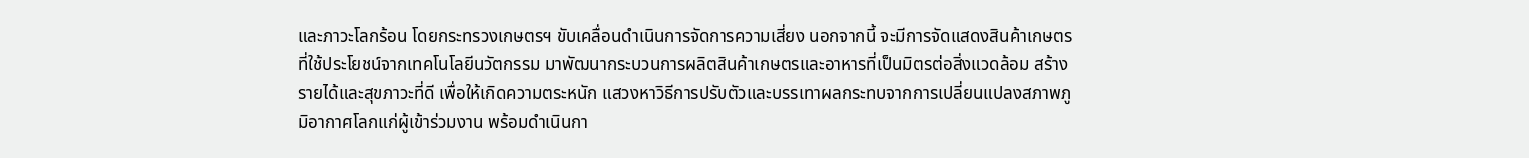และภาวะโลกร้อน โดยกระทรวงเกษตรฯ ขับเคลื่อนดำเนินการจัดการความเสี่ยง นอกจากนี้ จะมีการจัดแสดงสินค้าเกษตรที่ใช้ประโยชน์จากเทคโนโลยีนวัตกรรม มาพัฒนากระบวนการผลิตสินค้าเกษตรและอาหารที่เป็นมิตรต่อสิ่งแวดล้อม สร้างรายได้และสุขภาวะที่ดี เพื่อให้เกิดความตระหนัก แสวงหาวิธีการปรับตัวและบรรเทาผลกระทบจากการเปลี่ยนแปลงสภาพภูมิอากาศโลกแก่ผู้เข้าร่วมงาน พร้อมดำเนินกา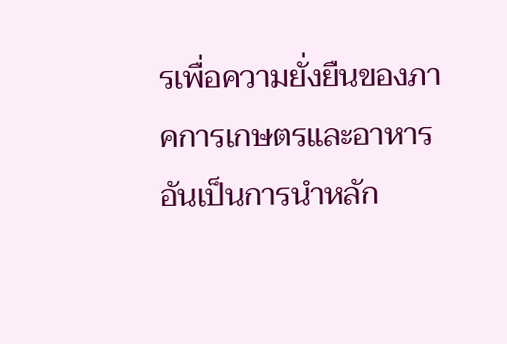รเพื่อความยั่งยืนของภาคการเกษตรและอาหาร อันเป็นการนำหลัก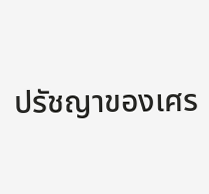ปรัชญาของเศร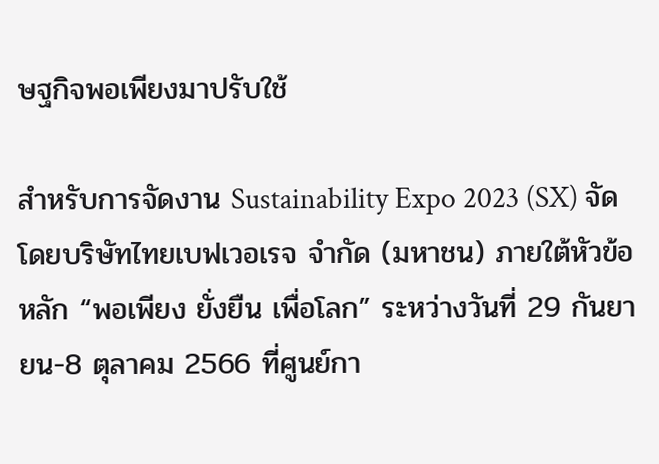ษฐกิจพอเพียงมาปรับใช้

สำหรับการจัดงาน Sustainability Expo 2023 (SX) จัดโดยบริษัทไทยเบฟเวอเรจ จำกัด (มหาชน) ภายใต้หัวข้อหลัก “พอเพียง ยั่งยืน เพื่อโลก” ระหว่างวันที่ 29 กันยายน-8 ตุลาคม 2566 ที่ศูนย์กา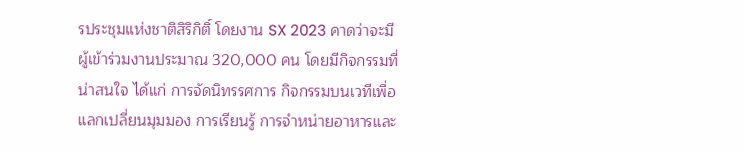รประชุมแห่งชาติสิริกิติ์ โดยงาน SX 2023 คาดว่าจะมีผู้เข้าร่วมงานประมาณ 320,000 คน โดยมีกิจกรรมที่น่าสนใจ ได้แก่ การจัดนิทรรศการ กิจกรรมบนเวทีเพื่อแลกเปลี่ยนมุมมอง การเรียนรู้ การจำหน่ายอาหารและ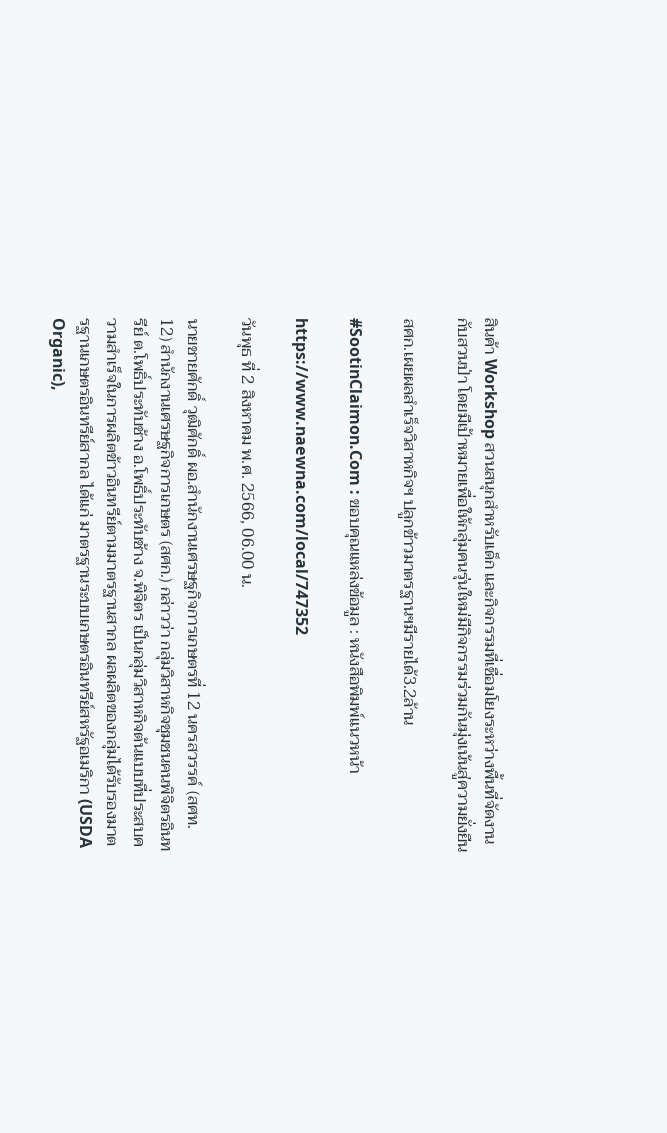สินค้า Workshop สวนสนุกสำหรับเด็ก และกิจกรรมที่เชื่อมโยงระหว่างพื้นที่จัดงานกับสวนป่า โดยมีเป้าหมายเพื่อให้กลุ่มคนรุ่นใหม่มีกิจกรรมร่วมกันมุ่งเน้นสู่ความยั่งยืน

สศก.เผยผลสำเร็จวิสาหกิจฯ ปลูกข้าวมาตรฐานฯมีรายได้3.2ล้าน

#SootinClaimon.Com : ขอบคุณแหล่งข้อมูล : หนังสือพิมพ์แนวหน้า

https://www.naewna.com/local/747352

วันพุธ ที่ 2 สิงหาคม พ.ศ. 2566, 06.00 น.

นายชายศักดิ์ วุฒิศักดิ์ ผอ.สำนักงานเศรษฐกิจการเกษตรที่ 12 นครสวรรค์ (สศท. 12) สำนักงานเศรษฐกิจการเกษตร (สศก.) กล่าวว่า กลุ่มวิสาหกิจชุมชนฅนพิจิตรอินทรีย์ ต.โพธิ์ประทับช้าง อ.โพธิ์ประทับช้าง จ.พิจิตร เป็นกลุ่มวิสาหกิจต้นแบบที่ประสบความสำเร็จในการผลิตข้าวอินทรีย์ตามมาตรฐานสากล ผลผลิตของกลุ่มได้รับรองมาตรฐานเกษตรอินทรีย์สากล ได้แก่ มาตรฐานระบบเกษตรอินทรีย์สหรัฐอเมริกา (USDA Organic),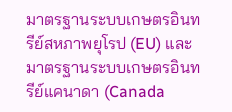มาตรฐานระบบเกษตรอินทรีย์สหภาพยุโรป (EU) และมาตรฐานระบบเกษตรอินทรีย์แคนาดา (Canada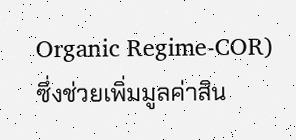Organic Regime-COR) ซึ่งช่วยเพิ่มมูลค่าสิน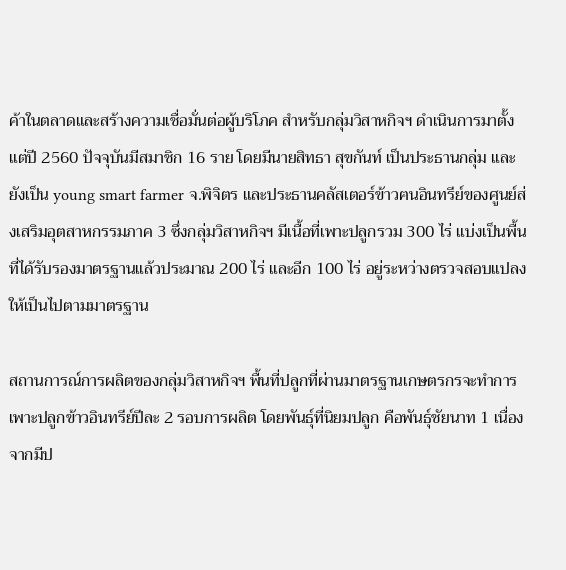ค้าในตลาดและสร้างความเชื่อมั่นต่อผู้บริโภค สำหรับกลุ่มวิสาหกิจฯ ดำเนินการมาตั้งแต่ปี 2560 ปัจจุบันมีสมาชิก 16 ราย โดยมีนายสิทธา สุขกันท์ เป็นประธานกลุ่ม และยังเป็น young smart farmer จ.พิจิตร และประธานคลัสเตอร์ข้าวฅนอินทรีย์ของศูนย์ส่งเสริมอุตสาหกรรมภาค 3 ซึ่งกลุ่มวิสาหกิจฯ มีเนื้อที่เพาะปลูกรวม 300 ไร่ แบ่งเป็นพื้นที่ได้รับรองมาตรฐานแล้วประมาณ 200 ไร่ และอีก 100 ไร่ อยู่ระหว่างตรวจสอบแปลงให้เป็นไปตามมาตรฐาน

สถานการณ์การผลิตของกลุ่มวิสาหกิจฯ พื้นที่ปลูกที่ผ่านมาตรฐานเกษตรกรจะทำการเพาะปลูกข้าวอินทรีย์ปีละ 2 รอบการผลิต โดยพันธุ์ที่นิยมปลูก คือพันธุ์ชัยนาท 1 เนื่องจากมีป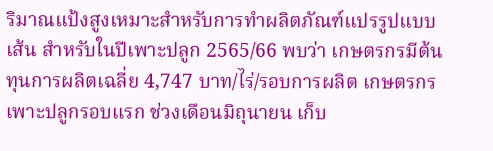ริมาณแป้งสูงเหมาะสำหรับการทำผลิตภัณฑ์แปรรูปแบบเส้น สำหรับในปีเพาะปลูก 2565/66 พบว่า เกษตรกรมีต้นทุนการผลิตเฉลี่ย 4,747 บาท/ไร่/รอบการผลิต เกษตรกรเพาะปลูกรอบแรก ช่วงเดือนมิถุนายน เก็บ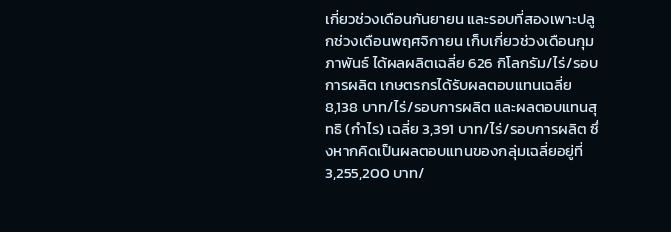เกี่ยวช่วงเดือนกันยายน และรอบที่สองเพาะปลูกช่วงเดือนพฤศจิกายน เก็บเกี่ยวช่วงเดือนกุมภาพันธ์ ได้ผลผลิตเฉลี่ย 626 กิโลกรัม/ไร่/รอบการผลิต เกษตรกรได้รับผลตอบแทนเฉลี่ย 8,138 บาท/ไร่/รอบการผลิต และผลตอบแทนสุทธิ (กำไร) เฉลี่ย 3,391 บาท/ไร่/รอบการผลิต ซึ่งหากคิดเป็นผลตอบแทนของกลุ่มเฉลี่ยอยู่ที่ 3,255,200 บาท/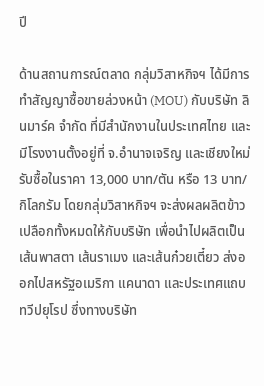ปี

ด้านสถานการณ์ตลาด กลุ่มวิสาหกิจฯ ได้มีการทำสัญญาซื้อขายล่วงหน้า (MOU) กับบริษัท ลินมาร์ค จำกัด ที่มีสำนักงานในประเทศไทย และมีโรงงานตั้งอยู่ที่ จ.อำนาจเจริญ และเชียงใหม่ รับซื้อในราคา 13,000 บาท/ตัน หรือ 13 บาท/กิโลกรัม โดยกลุ่มวิสาหกิจฯ จะส่งผลผลิตข้าวเปลือกทั้งหมดให้กับบริษัท เพื่อนำไปผลิตเป็นเส้นพาสตา เส้นราเมง และเส้นก๋วยเตี๋ยว ส่งออกไปสหรัฐอเมริกา แคนาดา และประเทศแถบทวีปยุโรป ซึ่งทางบริษัท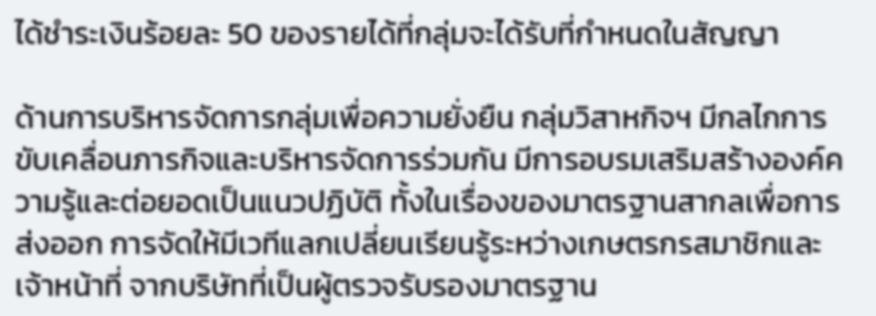ได้ชำระเงินร้อยละ 50 ของรายได้ที่กลุ่มจะได้รับที่กำหนดในสัญญา

ด้านการบริหารจัดการกลุ่มเพื่อความยั่งยืน กลุ่มวิสาหกิจฯ มีกลไกการขับเคลื่อนภารกิจและบริหารจัดการร่วมกัน มีการอบรมเสริมสร้างองค์ความรู้และต่อยอดเป็นแนวปฏิบัติ ทั้งในเรื่องของมาตรฐานสากลเพื่อการส่งออก การจัดให้มีเวทีแลกเปลี่ยนเรียนรู้ระหว่างเกษตรกรสมาชิกและเจ้าหน้าที่ จากบริษัทที่เป็นผู้ตรวจรับรองมาตรฐาน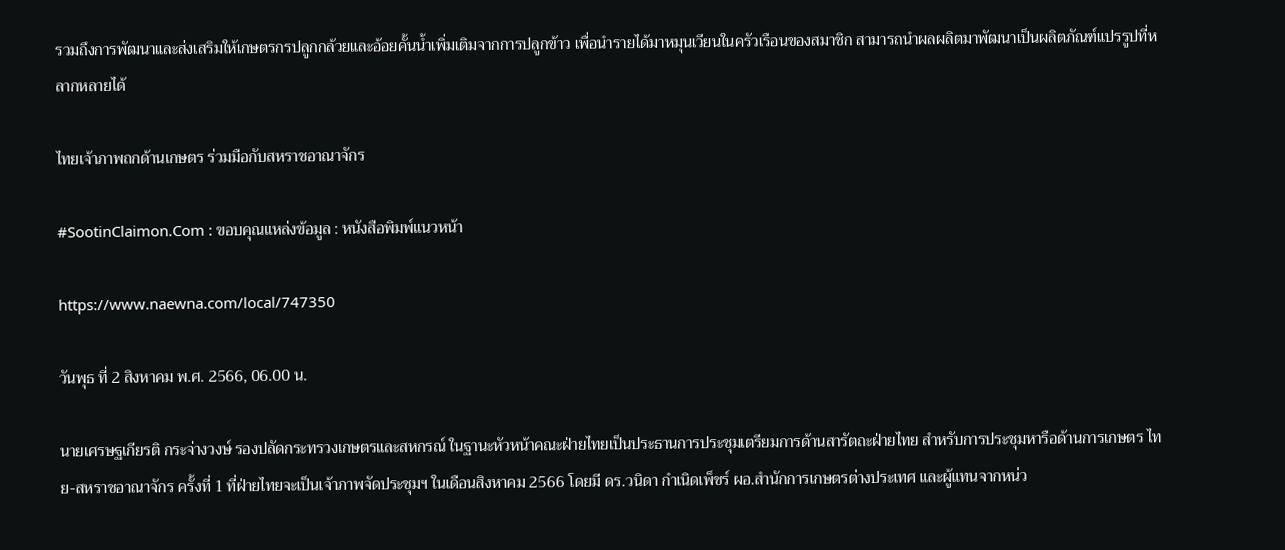รวมถึงการพัฒนาและส่งเสริมให้เกษตรกรปลูกกล้วยและอ้อยคั้นน้ำเพิ่มเติมจากการปลูกข้าว เพื่อนำรายได้มาหมุนเวียนในครัวเรือนของสมาชิก สามารถนำผลผลิตมาพัฒนาเป็นผลิตภัณฑ์แปรรูปที่หลากหลายได้

ไทยเจ้าภาพถกด้านเกษตร ร่วมมือกับสหราชอาณาจักร

#SootinClaimon.Com : ขอบคุณแหล่งข้อมูล : หนังสือพิมพ์แนวหน้า

https://www.naewna.com/local/747350

วันพุธ ที่ 2 สิงหาคม พ.ศ. 2566, 06.00 น.

นายเศรษฐเกียรติ กระจ่างวงษ์ รองปลัดกระทรวงเกษตรและสหกรณ์ ในฐานะหัวหน้าคณะฝ่ายไทยเป็นประธานการประชุมเตรียมการด้านสารัตถะฝ่ายไทย สำหรับการประชุมหารือด้านการเกษตร ไทย-สหราชอาณาจักร ครั้งที่ 1 ที่ฝ่ายไทยจะเป็นเจ้าภาพจัดประชุมฯ ในเดือนสิงหาคม 2566 โดยมี ดร.วนิดา กำเนิดเพ็ชร์ ผอ.สำนักการเกษตรต่างประเทศ และผู้แทนจากหน่ว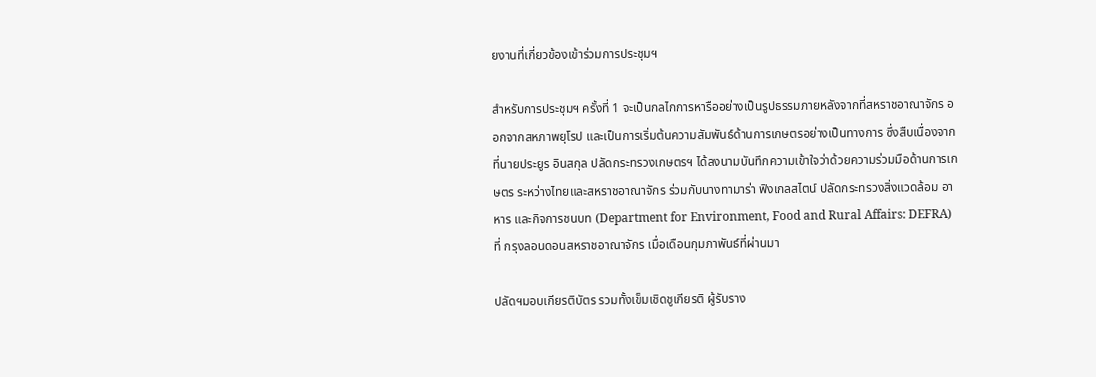ยงานที่เกี่ยวข้องเข้าร่วมการประชุมฯ

สำหรับการประชุมฯ ครั้งที่ 1 จะเป็นกลไกการหารืออย่างเป็นรูปธรรมภายหลังจากที่สหราชอาณาจักร ออกจากสหภาพยุโรป และเป็นการเริ่มต้นความสัมพันธ์ด้านการเกษตรอย่างเป็นทางการ ซึ่งสืบเนื่องจากที่นายประยูร อินสกุล ปลัดกระทรวงเกษตรฯ ได้ลงนามบันทึกความเข้าใจว่าด้วยความร่วมมือด้านการเกษตร ระหว่างไทยและสหราชอาณาจักร ร่วมกับนางทามาร่า ฟิงเกลสไตน์ ปลัดกระทรวงสิ่งแวดล้อม อาหาร และกิจการชนบท (Department for Environment, Food and Rural Affairs: DEFRA) ที่ กรุงลอนดอนสหราชอาณาจักร เมื่อเดือนกุมภาพันธ์ที่ผ่านมา

ปลัดฯมอบเกียรติบัตร รวมทั้งเข็มเชิดชูเกียรติ ผู้รับราง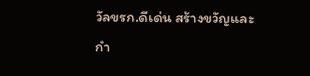วัลขรก.ดีเด่น สร้างขวัญและกำ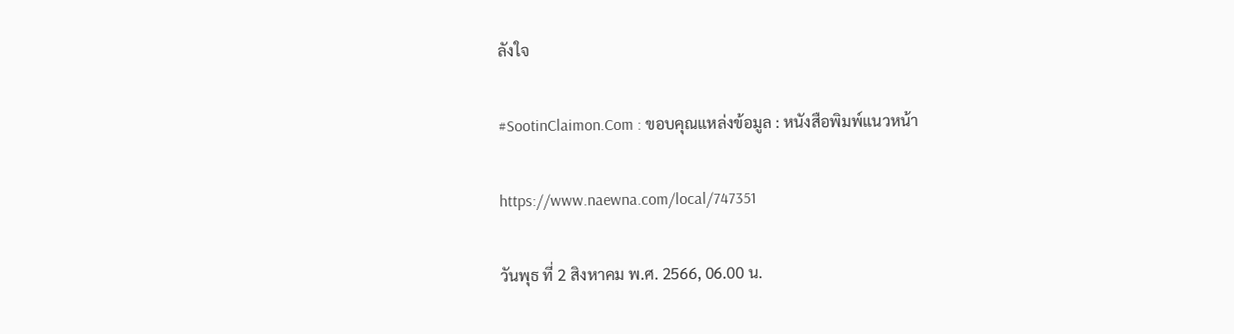ลังใจ

#SootinClaimon.Com : ขอบคุณแหล่งข้อมูล : หนังสือพิมพ์แนวหน้า

https://www.naewna.com/local/747351

วันพุธ ที่ 2 สิงหาคม พ.ศ. 2566, 06.00 น.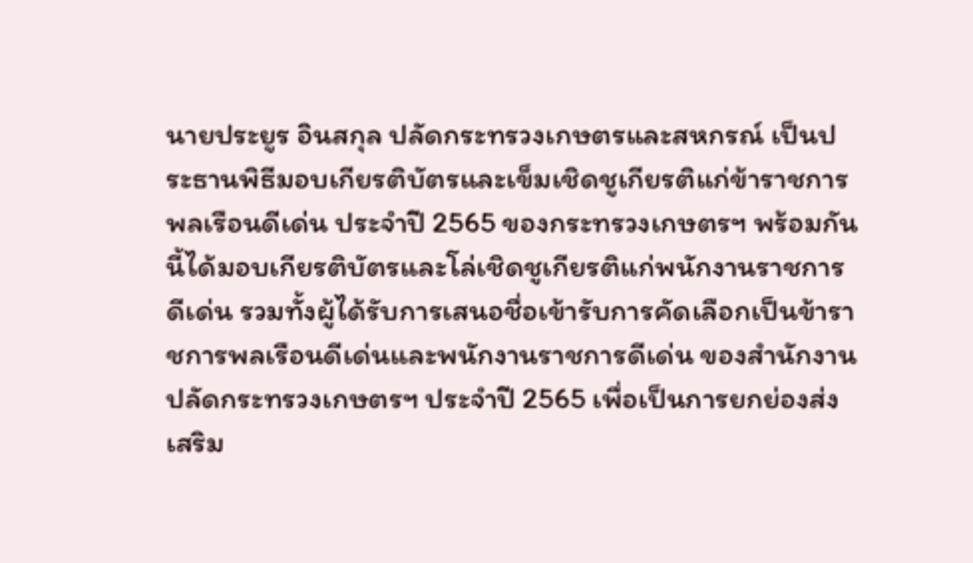นายประยูร อินสกุล ปลัดกระทรวงเกษตรและสหกรณ์ เป็นประธานพิธีมอบเกียรติบัตรและเข็มเชิดชูเกียรติแก่ข้าราชการพลเรือนดีเด่น ประจำปี 2565 ของกระทรวงเกษตรฯ พร้อมกันนี้ได้มอบเกียรติบัตรและโล่เชิดชูเกียรติแก่พนักงานราชการดีเด่น รวมทั้งผู้ได้รับการเสนอชื่อเข้ารับการคัดเลือกเป็นข้าราชการพลเรือนดีเด่นและพนักงานราชการดีเด่น ของสำนักงานปลัดกระทรวงเกษตรฯ ประจำปี 2565 เพื่อเป็นการยกย่องส่งเสริม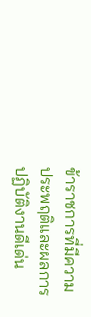ข้าราชการที่มีความประพฤติและผลการปฏิบัติงานดีเด่น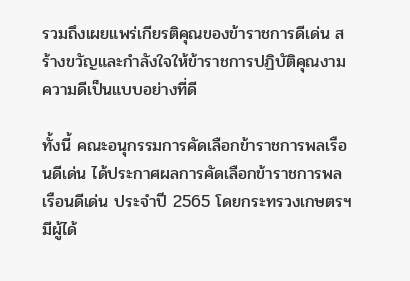รวมถึงเผยแพร่เกียรติคุณของข้าราชการดีเด่น สร้างขวัญและกำลังใจให้ข้าราชการปฏิบัติคุณงามความดีเป็นแบบอย่างที่ดี

ทั้งนี้ คณะอนุกรรมการคัดเลือกข้าราชการพลเรือนดีเด่น ได้ประกาศผลการคัดเลือกข้าราชการพลเรือนดีเด่น ประจำปี 2565 โดยกระทรวงเกษตรฯ มีผู้ได้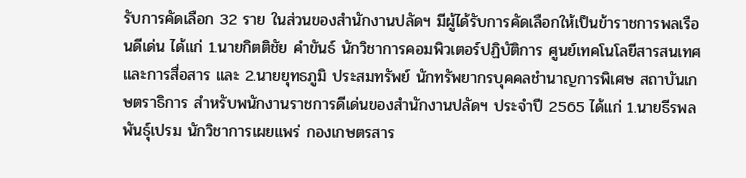รับการคัดเลือก 32 ราย ในส่วนของสำนักงานปลัดฯ มีผู้ได้รับการคัดเลือกให้เป็นข้าราชการพลเรือนดีเด่น ได้แก่ 1.นายกิตติชัย คำขันธ์ นักวิชาการคอมพิวเตอร์ปฏิบัติการ ศูนย์เทคโนโลยีสารสนเทศและการสื่อสาร และ 2.นายยุทธภูมิ ประสมทรัพย์ นักทรัพยากรบุคคลชำนาญการพิเศษ สถาบันเกษตราธิการ สำหรับพนักงานราชการดีเด่นของสำนักงานปลัดฯ ประจำปี 2565 ได้แก่ 1.นายธีรพล พันธุ์เปรม นักวิชาการเผยแพร่ กองเกษตรสาร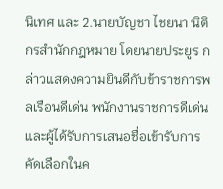นิเทศ และ 2.นายบัญชา ไชยนา นิติกรสำนักกฎหมาย โดยนายประยูร กล่าวแสดงความยินดีกับข้าราชการพลเรือนดีเด่น พนักงานราชการดีเด่น และผู้ได้รับการเสนอชื่อเข้ารับการคัดเลือกในค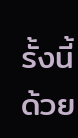รั้งนี้ด้วย